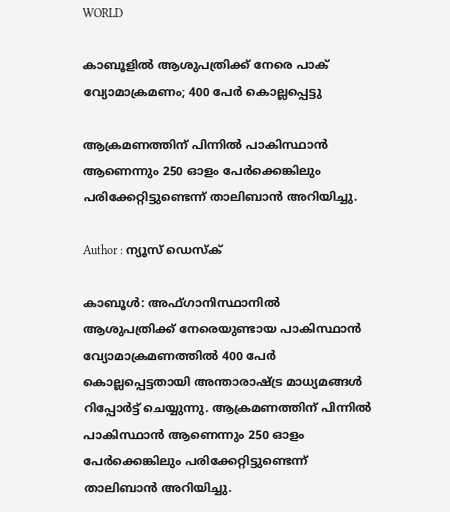WORLD

കാബൂളില്‍ ആശുപത്രിക്ക് നേരെ പാക് വ്യോമാക്രമണം; 400 പേര്‍ കൊല്ലപ്പെട്ടു

ആക്രമണത്തിന് പിന്നില്‍ പാകിസ്ഥാന്‍ ആണെന്നും 250 ഓളം പേര്‍ക്കെങ്കിലും പരിക്കേറ്റിട്ടുണ്ടെന്ന് താലിബാന്‍ അറിയിച്ചു.

Author : ന്യൂസ് ഡെസ്ക്

കാബൂള്‍: അഫ്ഗാനിസ്ഥാനില്‍ ആശുപത്രിക്ക് നേരെയുണ്ടായ പാകിസ്ഥാന്‍ വ്യോമാക്രമണത്തില്‍ 400 പേര്‍ കൊല്ലപ്പെട്ടതായി അന്താരാഷ്ട്ര മാധ്യമങ്ങള്‍ റിപ്പോര്‍ട്ട് ചെയ്യുന്നു. ആക്രമണത്തിന് പിന്നില്‍ പാകിസ്ഥാന്‍ ആണെന്നും 250 ഓളം പേര്‍ക്കെങ്കിലും പരിക്കേറ്റിട്ടുണ്ടെന്ന് താലിബാന്‍ അറിയിച്ചു.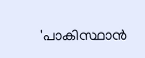'പാകിസ്ഥാന്‍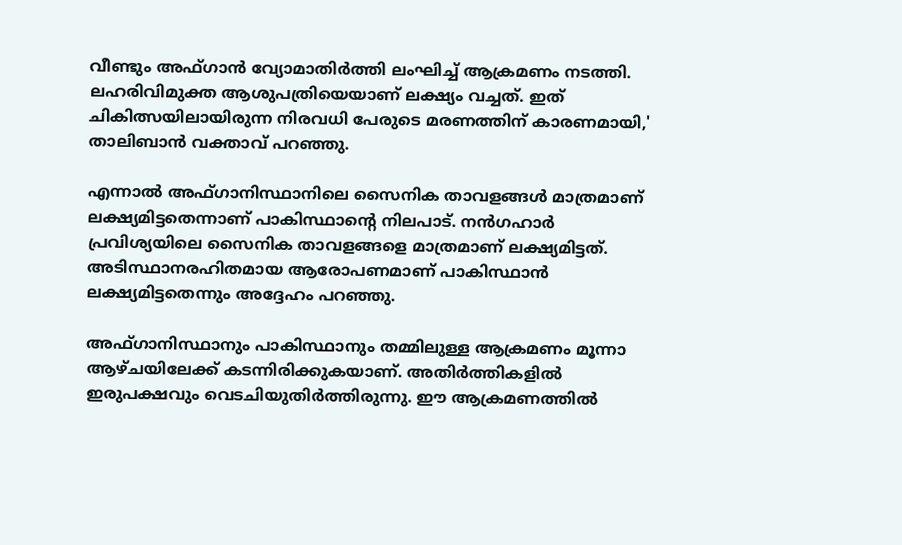വീണ്ടും അഫ്ഗാന്‍ വ്യോമാതിര്‍ത്തി ലംഘിച്ച് ആക്രമണം നടത്തി. ലഹരിവിമുക്ത ആശുപത്രിയെയാണ് ലക്ഷ്യം വച്ചത്. ഇത് ചികിത്സയിലായിരുന്ന നിരവധി പേരുടെ മരണത്തിന് കാരണമായി,' താലിബാന്‍ വക്താവ് പറഞ്ഞു.

എന്നാല്‍ അഫ്ഗാനിസ്ഥാനിലെ സൈനിക താവളങ്ങള്‍ മാത്രമാണ് ലക്ഷ്യമിട്ടതെന്നാണ് പാകിസ്ഥാന്റെ നിലപാട്. നന്‍ഗഹാര്‍ പ്രവിശ്യയിലെ സൈനിക താവളങ്ങളെ മാത്രമാണ് ലക്ഷ്യമിട്ടത്. അടിസ്ഥാനരഹിതമായ ആരോപണമാണ് പാകിസ്ഥാന്‍ ലക്ഷ്യമിട്ടതെന്നും അദ്ദേഹം പറഞ്ഞു.

അഫ്ഗാനിസ്ഥാനും പാകിസ്ഥാനും തമ്മിലുള്ള ആക്രമണം മൂന്നാ ആഴ്ചയിലേക്ക് കടന്നിരിക്കുകയാണ്. അതിര്‍ത്തികളില്‍ ഇരുപക്ഷവും വെടചിയുതിര്‍ത്തിരുന്നു. ഈ ആക്രമണത്തില്‍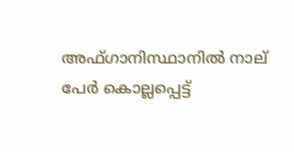അഫ്ഗാനിസ്ഥാനില്‍ നാല് പേര്‍ കൊല്ലപ്പെട്ട്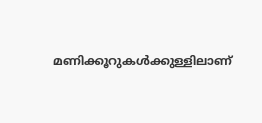മണിക്കൂറുകള്‍ക്കുള്ളിലാണ്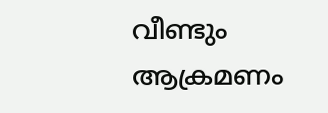വീണ്ടും ആക്രമണം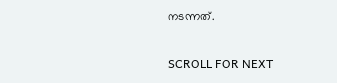നടന്നത്.

SCROLL FOR NEXT